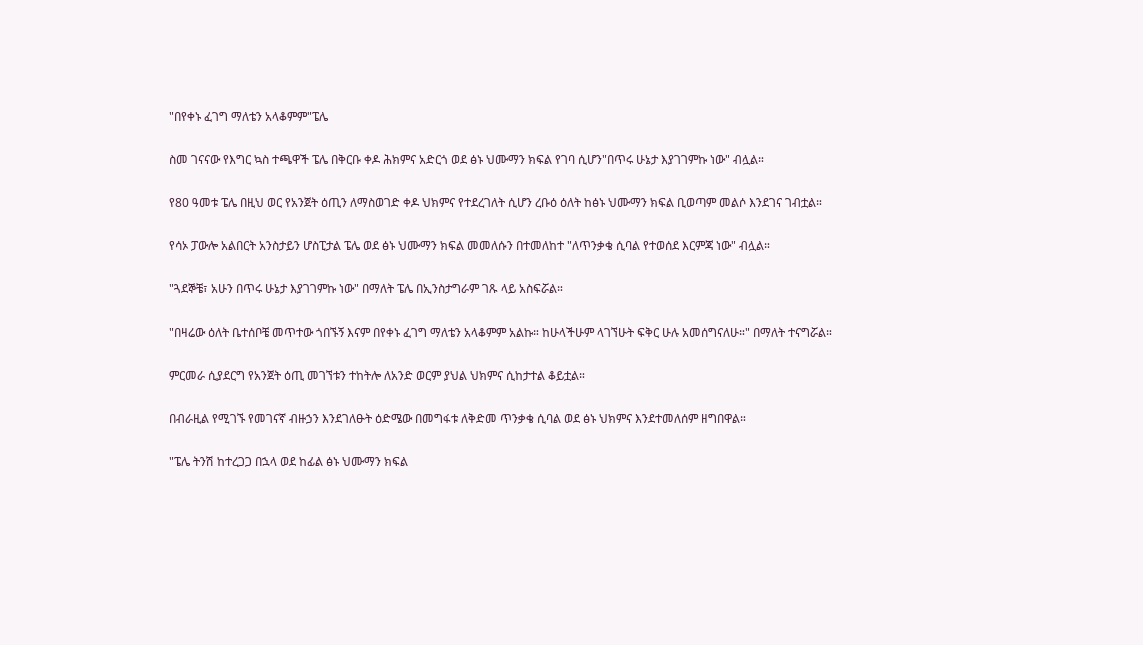"በየቀኑ ፈገግ ማለቴን አላቆምም"ፔሌ

ስመ ገናናው የእግር ኳስ ተጫዋች ፔሌ በቅርቡ ቀዶ ሕክምና አድርጎ ወደ ፅኑ ህሙማን ክፍል የገባ ሲሆን"በጥሩ ሁኔታ እያገገምኩ ነው" ብሏል።

የ80 ዓመቱ ፔሌ በዚህ ወር የአንጀት ዕጢን ለማስወገድ ቀዶ ህክምና የተደረገለት ሲሆን ረቡዕ ዕለት ከፅኑ ህሙማን ክፍል ቢወጣም መልሶ እንደገና ገብቷል።

የሳኦ ፓውሎ አልበርት አንስታይን ሆስፒታል ፔሌ ወደ ፅኑ ህሙማን ክፍል መመለሱን በተመለከተ "ለጥንቃቄ ሲባል የተወሰደ እርምጃ ነው" ብሏል።

"ጓደኞቼ፣ አሁን በጥሩ ሁኔታ እያገገምኩ ነው" በማለት ፔሌ በኢንስታግራም ገጹ ላይ አስፍሯል።

"በዛሬው ዕለት ቤተሰቦቼ መጥተው ጎበኙኝ እናም በየቀኑ ፈገግ ማለቴን አላቆምም አልኩ። ከሁላችሁም ላገኘሁት ፍቅር ሁሉ አመሰግናለሁ።" በማለት ተናግሯል።

ምርመራ ሲያደርግ የአንጀት ዕጢ መገኘቱን ተከትሎ ለአንድ ወርም ያህል ህክምና ሲከታተል ቆይቷል።

በብራዚል የሚገኙ የመገናኛ ብዙኃን እንደገለፁት ዕድሜው በመግፋቱ ለቅድመ ጥንቃቄ ሲባል ወደ ፅኑ ህክምና እንደተመለሰም ዘግበዋል።

"ፔሌ ትንሽ ከተረጋጋ በኋላ ወደ ከፊል ፅኑ ህሙማን ክፍል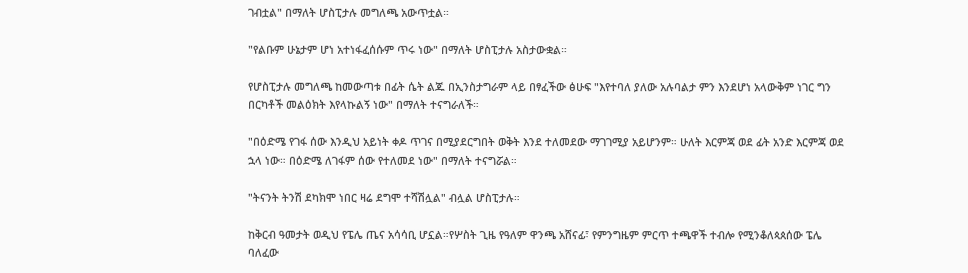ገብቷል" በማለት ሆስፒታሉ መግለጫ አውጥቷል።

"የልቡም ሁኔታም ሆነ አተነፋፈሰሱም ጥሩ ነው" በማለት ሆስፒታሉ አስታውቋል።

የሆስፒታሉ መግለጫ ከመውጣቱ በፊት ሴት ልጁ በኢንስታግራም ላይ በፃፈችው ፅሁፍ "እየተባለ ያለው አሉባልታ ምን እንደሆነ አላውቅም ነገር ግን በርካቶች መልዕክት እየላኩልኝ ነው" በማለት ተናግራለች።

"በዕድሜ የገፋ ሰው እንዲህ አይነት ቀዶ ጥገና በሚያደርግበት ወቅት እንደ ተለመደው ማገገሚያ አይሆንም። ሁለት እርምጃ ወደ ፊት አንድ እርምጃ ወደ ኋላ ነው። በዕድሜ ለገፋም ሰው የተለመደ ነው" በማለት ተናግሯል።

"ትናንት ትንሽ ደካክሞ ነበር ዛሬ ደግሞ ተሻሽሏል" ብሏል ሆስፒታሉ።

ከቅርብ ዓመታት ወዲህ የፔሌ ጤና አሳሳቢ ሆኗል።የሦስት ጊዜ የዓለም ዋንጫ አሸናፊ፣ የምንግዜም ምርጥ ተጫዋች ተብሎ የሚንቆለጳጰሰው ፔሌ ባለፈው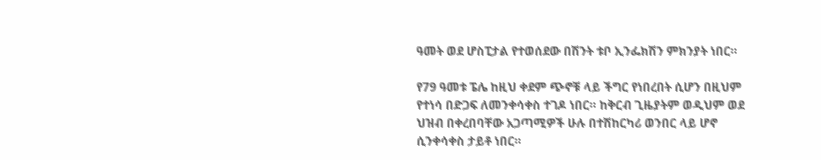ዓመት ወደ ሆስፒታል የተወሰደው በሽንት ቱቦ ኢንፌክሽን ምክንያት ነበር።

የ79 ዓመቱ ፔሌ ከዚህ ቀደም ጭኖቹ ላይ ችግር የነበረበት ሲሆን በዚህም የተነሳ በድጋፍ ለመንቀሳቀስ ተገዶ ነበር። ከቅርብ ጊዜያትም ወዲህም ወደ ህዝብ በቀረበባቸው አጋጣሚዎች ሁሉ በተሽከርካሪ ወንበር ላይ ሆኖ ሲንቀሳቀስ ታይቶ ነበር።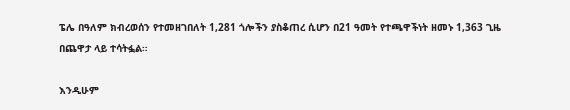ፔሌ በዓለም ክብረወሰን የተመዘገበለት 1,281 ጎሎችን ያስቆጠረ ሲሆን በ21 ዓመት የተጫዋችነት ዘመኑ 1,363 ጊዜ በጨዋታ ላይ ተሳትፏል።

እንዲሁም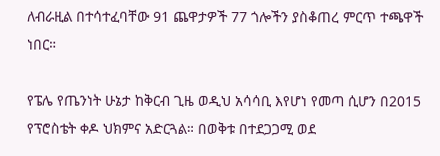ለብራዚል በተሳተፈባቸው 91 ጨዋታዎች 77 ጎሎችን ያስቆጠረ ምርጥ ተጫዋች ነበር።

የፔሌ የጤንነት ሁኔታ ከቅርብ ጊዜ ወዲህ አሳሳቢ እየሆነ የመጣ ሲሆን በ2015 የፕሮስቴት ቀዶ ህክምና አድርጓል። በወቅቱ በተደጋጋሚ ወደ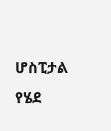ሆስፒታል የሄደ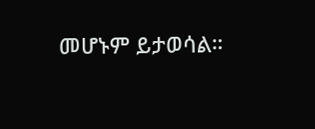መሆኑም ይታወሳል።